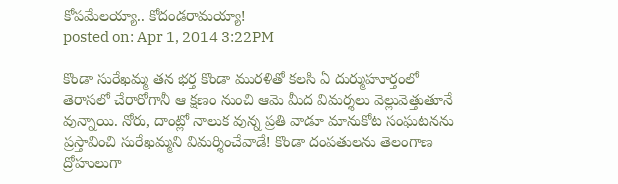కోపమేలయ్యా.. కోదండరామయ్యా!
posted on: Apr 1, 2014 3:22PM

కొండా సురేఖమ్మ తన భర్త కొండా మురళితో కలసి ఏ దుర్ముహూర్తంలో తెరాసలో చేరారోగానీ ఆ క్షణం నుంచి ఆమె మీద విమర్శలు వెల్లువెత్తుతూనే వున్నాయి. నోరు, దాంట్లో నాలుక వున్న ప్రతి వాడూ మానుకోట సంఘటనను ప్రస్తావించి సురేఖమ్మని విమర్శించేవాడే! కొండా దంపతులను తెలంగాణ ద్రోహులుగా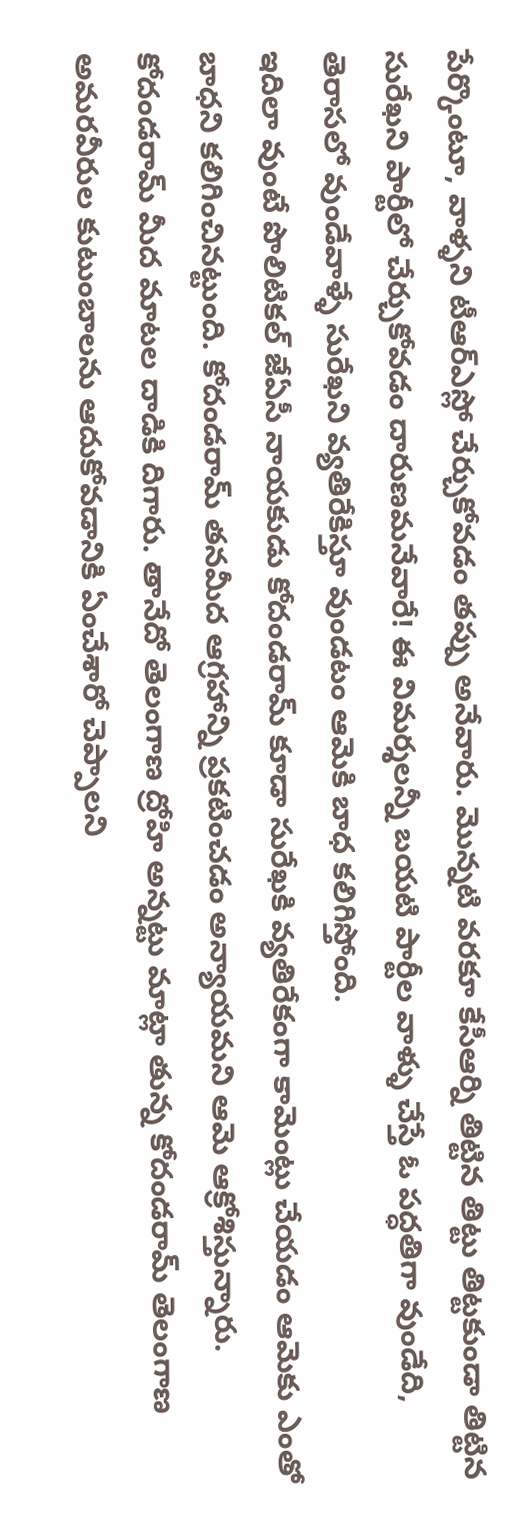పేర్కొంటూ, వాళ్ళని టీఆర్ఎస్లో చేర్చుకోవడం తప్పు అనేవారు. మొన్నటి వరకూ కేసీఆర్ని తిట్టిన తిట్టు తిట్టకుండా తిట్టిన సురేఖని పార్టీలో చేర్చుకోవడం దారుణమనేవారే! ఈ విమర్శలన్నీ బయటి పార్టీల వాళ్ళు చేస్తే ఓ పద్ధతిగా వుండేది, తెరాసలో వుండేవాళ్ళే సురేఖని వ్యతిరేకిస్తూ వుండటం ఆమెకి బాధ కలిగిస్తోంది.
ఇదిలా వుంటే పొలిటికల్ జేఏసీ నాయకుడు కోదండరామ్ కూడా సురేఖకి వ్యతిరేకంగా కామెంట్లు చేయడం ఆమెకు ఎంతో బాధని కలిగించినట్టుంది. కోదండరామ్ తనమీద ఆగ్రహాన్ని ప్రకటించడం అన్యాయమని ఆమె ఆక్రోశిస్తున్నారు. కోదండరామ్ మీద మాటల దాడికి దిగారు. తానేదో తెలంగాణ ద్రోహి అన్నట్టు మాట్లా తున్న కోదండరామ్ తెలంగాణ అమరవీరుల కుటుంబాలను ఆదుకోవడానికి ఏంచేశారో చెప్పాలని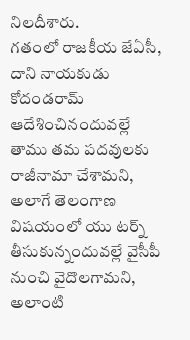నిలదీశారు.
గతంలో రాజకీయ జేఏసీ, దాని నాయకుడు కోదండరామ్ ఆదేశించినందువల్లే తాము తమ పదవులకు రాజీనామా చేశామని, అలాగే తెలంగాణ విషయంలో యు టర్న్ తీసుకున్నందువల్లే వైసీపీ నుంచి వైదొలగామని, అలాంటి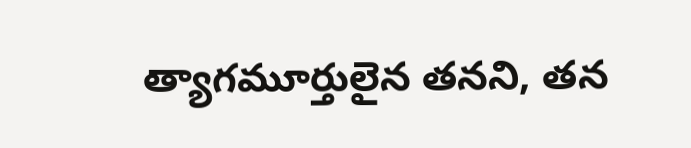త్యాగమూర్తులైన తనని, తన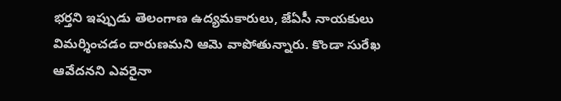భర్తని ఇప్పుడు తెలంగాణ ఉద్యమకారులు, జేఏసీ నాయకులు విమర్శించడం దారుణమని ఆమె వాపోతున్నారు. కొండా సురేఖ ఆవేదనని ఎవరైనా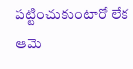పట్టించుకుంటారో లేక ఆమె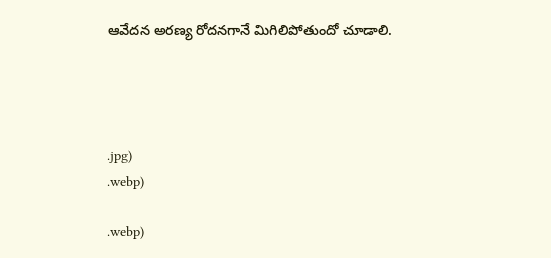ఆవేదన అరణ్య రోదనగానే మిగిలిపోతుందో చూడాలి.




.jpg)
.webp)

.webp)